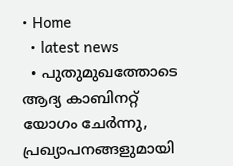• Home
  • latest news
  • പുതുമുഖത്തോടെ ആദ്യ കാബിനറ്റ്‌ യോഗം ചേര്‍ന്നു, പ്രഖ്യാപനങ്ങളുമായി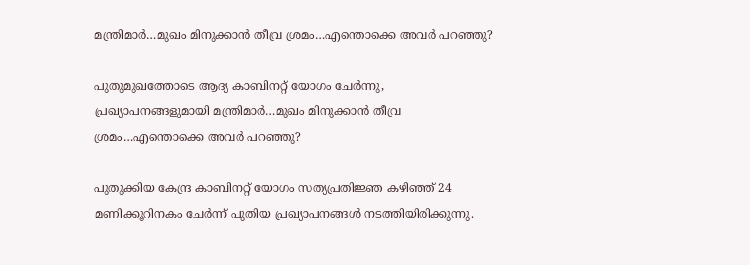മന്ത്രിമാര്‍…മുഖം മിനുക്കാൻ തീവ്ര ശ്രമം…എന്തൊക്കെ അവര്‍ പറഞ്ഞു?

പുതുമുഖത്തോടെ ആദ്യ കാബിനറ്റ്‌ യോഗം ചേര്‍ന്നു, പ്രഖ്യാപനങ്ങളുമായി മന്ത്രിമാര്‍…മുഖം മിനുക്കാൻ തീവ്ര ശ്രമം…എന്തൊക്കെ അവര്‍ പറഞ്ഞു?

പുതുക്കിയ കേന്ദ്ര കാബിനറ്റ്‌ യോഗം സത്യപ്രതിജ്ഞ കഴിഞ്ഞ്‌ 24 മണിക്കൂറിനകം ചേര്‍ന്ന്‌ പുതിയ പ്രഖ്യാപനങ്ങള്‍ നടത്തിയിരിക്കുന്നു.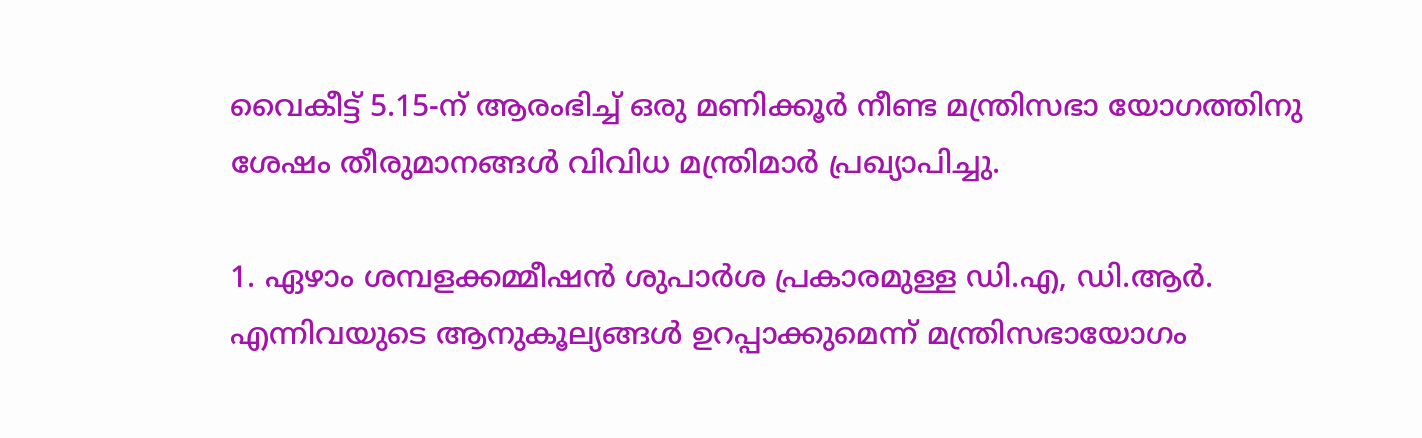വൈകീട്ട്‌ 5.15-ന്‌ ആരംഭിച്ച്‌ ഒരു മണിക്കൂര്‍ നീണ്ട മന്ത്രിസഭാ യോഗത്തിനു ശേഷം തീരുമാനങ്ങള്‍ വിവിധ മന്ത്രിമാര്‍ പ്രഖ്യാപിച്ചു.

1. ഏഴാം ശമ്പളക്കമ്മീഷന്‍ ശുപാര്‍ശ പ്രകാരമുള്ള ഡി.എ, ഡി.ആര്‍. എന്നിവയുടെ ആനുകൂല്യങ്ങള്‍ ഉറപ്പാക്കുമെന്ന്‌ മന്ത്രിസഭായോഗം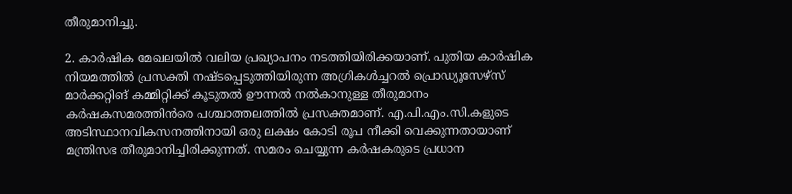തീരുമാനിച്ചു.

2. കാര്‍ഷിക മേഖലയില്‍ വലിയ പ്രഖ്യാപനം നടത്തിയിരിക്കയാണ്‌. പുതിയ കാര്‍ഷിക നിയമത്തില്‍ പ്രസക്തി നഷ്ടപ്പെടുത്തിയിരുന്ന അഗ്രികള്‍ച്ചറല്‍ പ്രൊഡ്യൂസേഴ്‌സ്‌ മാര്‍ക്കറ്റിങ്‌ കമ്മിറ്റിക്ക്‌ കൂടുതല്‍ ഊന്നല്‍ നല്‍കാനുള്ള തീരുമാനം കര്‍ഷകസമരത്തിന്‍രെ പശ്ചാത്തലത്തില്‍ പ്രസക്തമാണ്‌. എ.പി.എം.സി.കളുടെ അടിസ്ഥാനവികസനത്തിനായി ഒരു ലക്ഷം കോടി രൂപ നീക്കി വെക്കുന്നതായാണ്‌ മന്ത്രിസഭ തീരുമാനിച്ചിരിക്കുന്നത്‌. സമരം ചെയ്യുന്ന കര്‍ഷകരുടെ പ്രധാന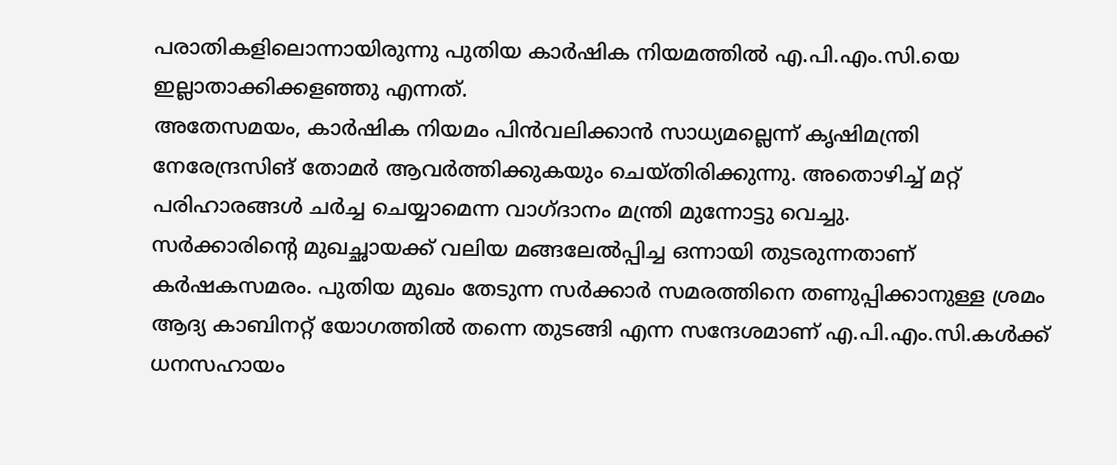പരാതികളിലൊന്നായിരുന്നു പുതിയ കാര്‍ഷിക നിയമത്തില്‍ എ.പി.എം.സി.യെ ഇല്ലാതാക്കിക്കളഞ്ഞു എന്നത്‌.
അതേസമയം, കാര്‍ഷിക നിയമം പിന്‍വലിക്കാന്‍ സാധ്യമല്ലെന്ന്‌ കൃഷിമന്ത്രി നേരേന്ദ്രസിങ്‌ തോമര്‍ ആവര്‍ത്തിക്കുകയും ചെയ്‌തിരിക്കുന്നു. അതൊഴിച്ച്‌ മറ്റ്‌ പരിഹാരങ്ങള്‍ ചര്‍ച്ച ചെയ്യാമെന്ന വാഗ്‌ദാനം മന്ത്രി മുന്നോട്ടു വെച്ചു.
സര്‍ക്കാരിന്റെ മുഖച്ഛായക്ക്‌ വലിയ മങ്ങലേല്‍പ്പിച്ച ഒന്നായി തുടരുന്നതാണ്‌ കര്‍ഷകസമരം. പുതിയ മുഖം തേടുന്ന സര്‍ക്കാര്‍ സമരത്തിനെ തണുപ്പിക്കാനുള്ള ശ്രമം ആദ്യ കാബിനറ്റ്‌ യോഗത്തില്‍ തന്നെ തുടങ്ങി എന്ന സന്ദേശമാണ്‌ എ.പി.എം.സി.കള്‍ക്ക്‌ ധനസഹായം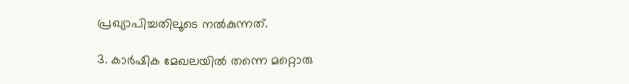പ്രഖ്യാപിച്ചതിലൂടെ നല്‍കുന്നത്‌.

3. കാര്‍ഷിക മേഖലയില്‍ തന്നെ മറ്റൊരു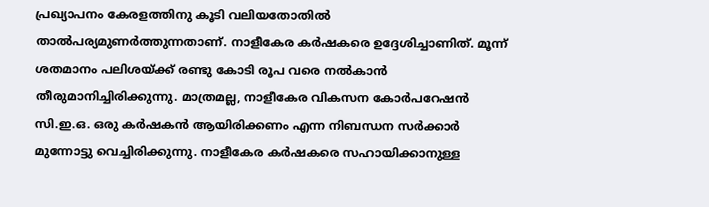പ്രഖ്യാപനം കേരളത്തിനു കൂടി വലിയതോതില്‍ താല്‍പര്യമുണര്‍ത്തുന്നതാണ്‌. നാളീകേര കര്‍ഷകരെ ഉദ്ദേശിച്ചാണിത്‌. മൂന്ന്‌ ശതമാനം പലിശയ്‌ക്ക്‌ രണ്ടു കോടി രൂപ വരെ നല്‍കാന്‍ തീരുമാനിച്ചിരിക്കുന്നു. മാത്രമല്ല, നാളീകേര വികസന കോര്‍പറേഷന്‍ സി.ഇ.ഒ. ഒരു കര്‍ഷകന്‍ ആയിരിക്കണം എന്ന നിബന്ധന സര്‍ക്കാര്‍ മുന്നോട്ടു വെച്ചിരിക്കുന്നു. നാളീകേര കര്‍ഷകരെ സഹായിക്കാനുള്ള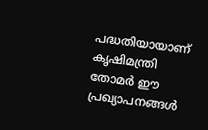പദ്ധതിയായാണ്‌ കൃഷിമന്ത്രി തോമര്‍ ഈ പ്രഖ്യാപനങ്ങള്‍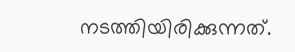നടത്തിയിരിക്കുന്നത്‌.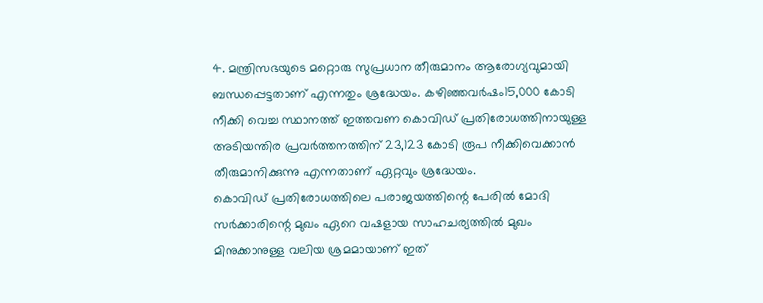4. മന്ത്രിസഭയുടെ മറ്റൊരു സുപ്രധാന തീരുമാനം ആരോഗ്യവുമായി ബന്ധപ്പെട്ടതാണ്‌ എന്നതും ശ്രദ്ധേയം. കഴിഞ്ഞവര്‍ഷം15,000 കോടി നീക്കി വെച്ച സ്ഥാനത്ത്‌ ഇത്തവണ കൊവിഡ്‌ പ്രതിരോധത്തിനായുള്ള അടിയന്തിര പ്രവര്‍ത്തനത്തിന്‌ 23,123 കോടി രൂപ നീക്കിവെക്കാന്‍ തീരുമാനിക്കുന്നു എന്നതാണ്‌ ഏറ്റവും ശ്രദ്ധേയം.
കൊവിഡ്‌ പ്രതിരോധത്തിലെ പരാജയത്തിന്റെ പേരില്‍ മോദി സര്‍ക്കാരിന്റെ മുഖം ഏറെ വഷളായ സാഹചര്യത്തില്‍ മുഖം മിനുക്കാനുള്ള വലിയ ശ്രമമായാണ്‌ ഇത്‌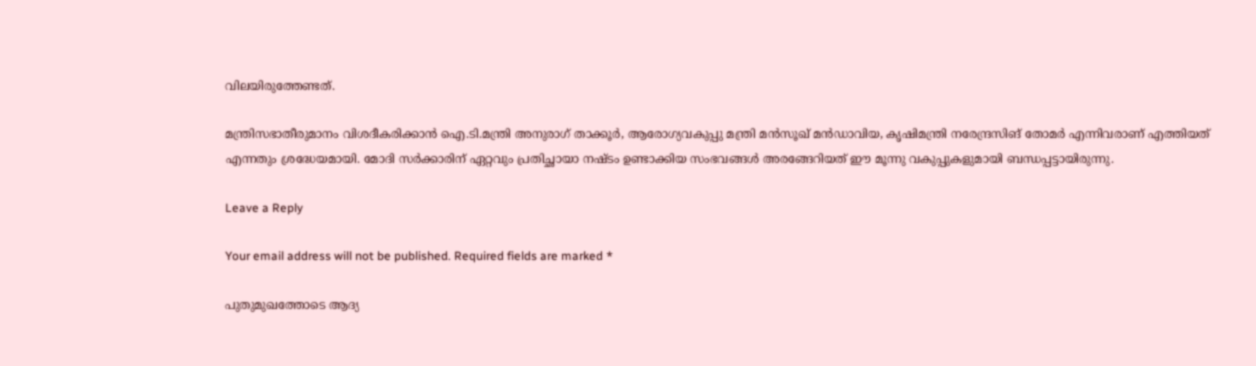വിലയിരുത്തേണ്ടത്‌.

മന്ത്രിസഭാതീരുമാനം വിശദീകരിക്കാന്‍ ഐ.ടി.മന്ത്രി അനുരാഗ്‌ താക്കൂര്‍, ആരോഗ്യവകുപ്പു മന്ത്രി മന്‍സൂഖ്‌ മന്‍ഡാവിയ, കൃഷിമന്ത്രി നരേന്ദ്രസിങ്‌ തോമര്‍ എന്നിവരാണ്‌ എത്തിയത്‌ എന്നതും ശ്രദ്ധേയമായി. മോദി സര്‍ക്കാരിന്‌ ഏറ്റവും പ്രതിച്ഛായാ നഷ്ടം ഉണ്ടാക്കിയ സംഭവങ്ങള്‍ അരങ്ങേറിയത്‌ ഈ മൂന്നു വകുപ്പുകളുമായി ബന്ധപ്പട്ടായിരുന്നു.

Leave a Reply

Your email address will not be published. Required fields are marked *

പുതുമുഖത്തോടെ ആദ്യ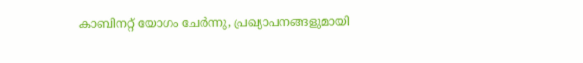കാബിനറ്റ്‌ യോഗം ചേര്‍ന്നു, പ്രഖ്യാപനങ്ങളുമായി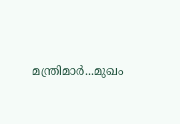മന്ത്രിമാര്‍...മുഖം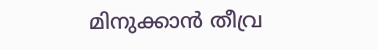മിനുക്കാൻ തീവ്ര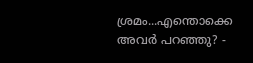ശ്രമം...എന്തൊക്കെ അവര്‍ പറഞ്ഞു? -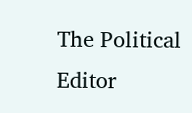The Political Editor